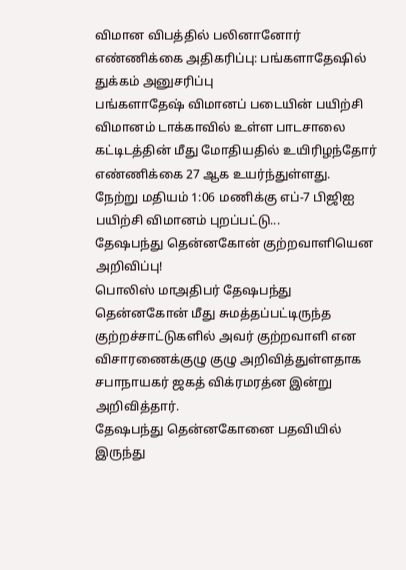விமான விபத்தில் பலினானோர் எண்ணிக்கை அதிகரிப்பு: பங்களாதேஷில் துக்கம் அனுசரிப்பு
பங்களாதேஷ் விமானப் படையின் பயிற்சி விமானம் டாக்காவில் உள்ள பாடசாலை கட்டிடத்தின் மீது மோதியதில் உயிரிழந்தோர் எண்ணிக்கை 27 ஆக உயர்ந்துள்ளது.
நேற்று மதியம் 1:06 மணிக்கு எப்-7 பிஜிஐ பயிற்சி விமானம் புறப்பட்டு...
தேஷபந்து தென்னகோன் குற்றவாளியென அறிவிப்பு!
பொலிஸ் மாஅதிபர் தேஷபந்து தென்னகோன் மீது சுமத்தப்பட்டிருந்த குற்றச்சாட்டுகளில் அவர் குற்றவாளி என விசாரணைக்குழு குழு அறிவித்துள்ளதாக சபாநாயகர் ஜகத் விக்ரமரத்ன இன்று அறிவித்தார்.
தேஷபந்து தென்னகோனை பதவியில் இருந்து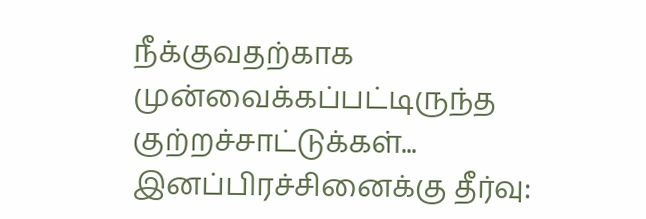நீக்குவதற்காக முன்வைக்கப்பட்டிருந்த குற்றச்சாட்டுக்கள்...
இனப்பிரச்சினைக்கு தீர்வு: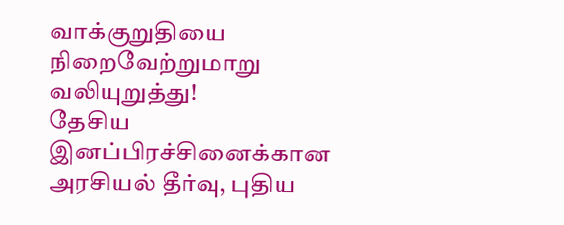வாக்குறுதியை நிறைவேற்றுமாறு வலியுறுத்து!
தேசிய இனப்பிரச்சினைக்கான அரசியல் தீர்வு, புதிய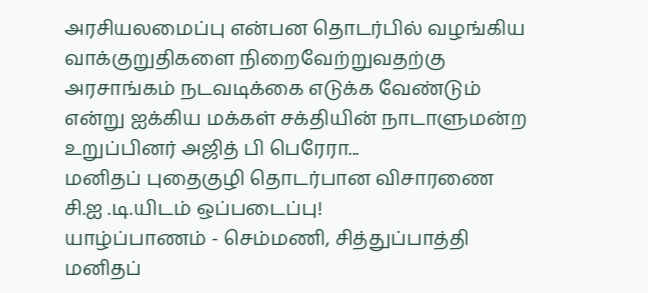அரசியலமைப்பு என்பன தொடர்பில் வழங்கிய வாக்குறுதிகளை நிறைவேற்றுவதற்கு அரசாங்கம் நடவடிக்கை எடுக்க வேண்டும் என்று ஐக்கிய மக்கள் சக்தியின் நாடாளுமன்ற உறுப்பினர் அஜித் பி பெரேரா...
மனிதப் புதைகுழி தொடர்பான விசாரணை சி.ஐ .டி.யிடம் ஒப்படைப்பு!
யாழ்ப்பாணம் - செம்மணி, சித்துப்பாத்தி மனிதப்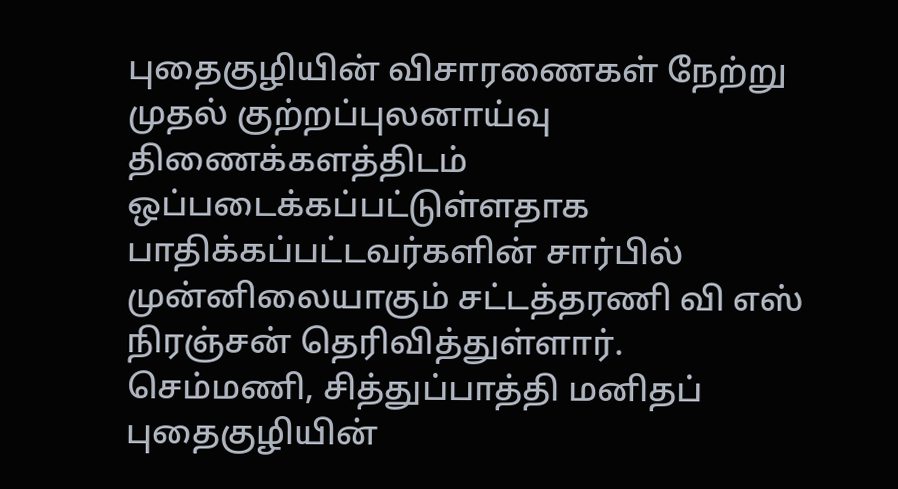புதைகுழியின் விசாரணைகள் நேற்று முதல் குற்றப்புலனாய்வு திணைக்களத்திடம் ஒப்படைக்கப்பட்டுள்ளதாக பாதிக்கப்பட்டவர்களின் சார்பில் முன்னிலையாகும் சட்டத்தரணி வி எஸ் நிரஞ்சன் தெரிவித்துள்ளார்.
செம்மணி, சித்துப்பாத்தி மனிதப் புதைகுழியின்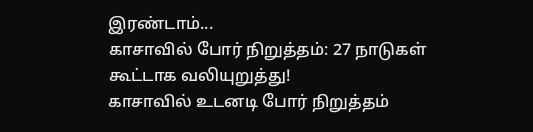இரண்டாம்...
காசாவில் போர் நிறுத்தம்: 27 நாடுகள் கூட்டாக வலியுறுத்து!
காசாவில் உடனடி போர் நிறுத்தம்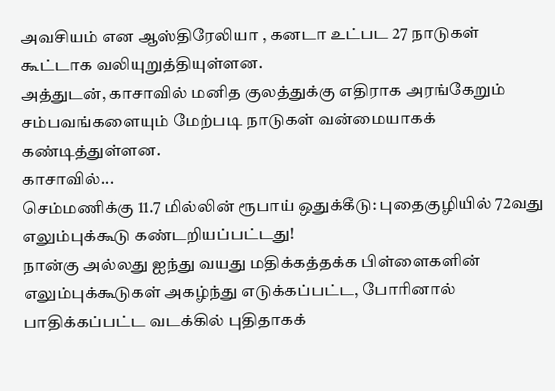அவசியம் என ஆஸ்திரேலியா , கனடா உட்பட 27 நாடுகள் கூட்டாக வலியுறுத்தியுள்ளன.
அத்துடன், காசாவில் மனித குலத்துக்கு எதிராக அரங்கேறும் சம்பவங்களையும் மேற்படி நாடுகள் வன்மையாகக் கண்டித்துள்ளன.
காசாவில்...
செம்மணிக்கு 11.7 மில்லின் ரூபாய் ஒதுக்கீடு: புதைகுழியில் 72வது எலும்புக்கூடு கண்டறியப்பட்டது!
நான்கு அல்லது ஐந்து வயது மதிக்கத்தக்க பிள்ளைகளின் எலும்புக்கூடுகள் அகழ்ந்து எடுக்கப்பட்ட, போரினால் பாதிக்கப்பட்ட வடக்கில் புதிதாகக்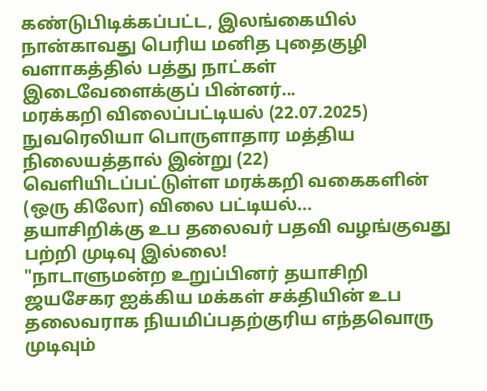கண்டுபிடிக்கப்பட்ட, இலங்கையில் நான்காவது பெரிய மனித புதைகுழி வளாகத்தில் பத்து நாட்கள் இடைவேளைக்குப் பின்னர்...
மரக்கறி விலைப்பட்டியல் (22.07.2025)
நுவரெலியா பொருளாதார மத்திய நிலையத்தால் இன்று (22) வெளியிடப்பட்டுள்ள மரக்கறி வகைகளின் (ஒரு கிலோ) விலை பட்டியல்...
தயாசிறிக்கு உப தலைவர் பதவி வழங்குவது பற்றி முடிவு இல்லை!
"நாடாளுமன்ற உறுப்பினர் தயாசிறி ஜயசேகர ஐக்கிய மக்கள் சக்தியின் உப தலைவராக நியமிப்பதற்குரிய எந்தவொரு முடிவும்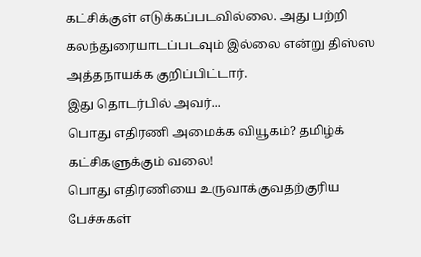கட்சிக்குள் எடுக்கப்படவில்லை. அது பற்றி கலந்துரையாடப்படவும் இல்லை என்று திஸ்ஸ அத்தநாயக்க குறிப்பிட்டார்.
இது தொடர்பில் அவர்...
பொது எதிரணி அமைக்க வியூகம்? தமிழ்க் கட்சிகளுக்கும் வலை!
பொது எதிரணியை உருவாக்குவதற்குரிய பேச்சுகள்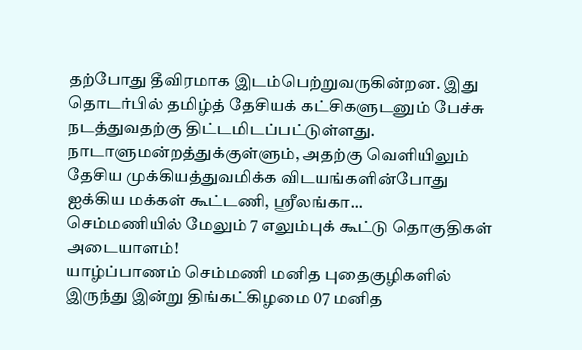தற்போது தீவிரமாக இடம்பெற்றுவருகின்றன. இது தொடர்பில் தமிழ்த் தேசியக் கட்சிகளுடனும் பேச்சு நடத்துவதற்கு திட்டமிடப்பட்டுள்ளது.
நாடாளுமன்றத்துக்குள்ளும், அதற்கு வெளியிலும் தேசிய முக்கியத்துவமிக்க விடயங்களின்போது ஐக்கிய மக்கள் கூட்டணி, ஸ்ரீலங்கா...
செம்மணியில் மேலும் 7 எலும்புக் கூட்டு தொகுதிகள் அடையாளம்!
யாழ்ப்பாணம் செம்மணி மனித புதைகுழிகளில் இருந்து இன்று திங்கட்கிழமை 07 மனித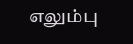எலும்பு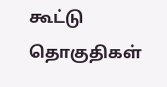கூட்டு தொகுதிகள்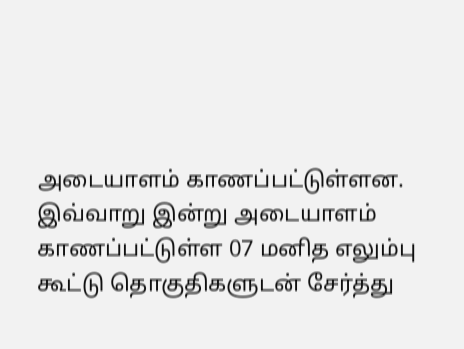அடையாளம் காணப்பட்டுள்ளன.
இவ்வாறு இன்று அடையாளம் காணப்பட்டுள்ள 07 மனித எலும்பு கூட்டு தொகுதிகளுடன் சேர்த்து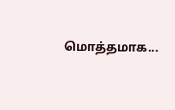மொத்தமாக...